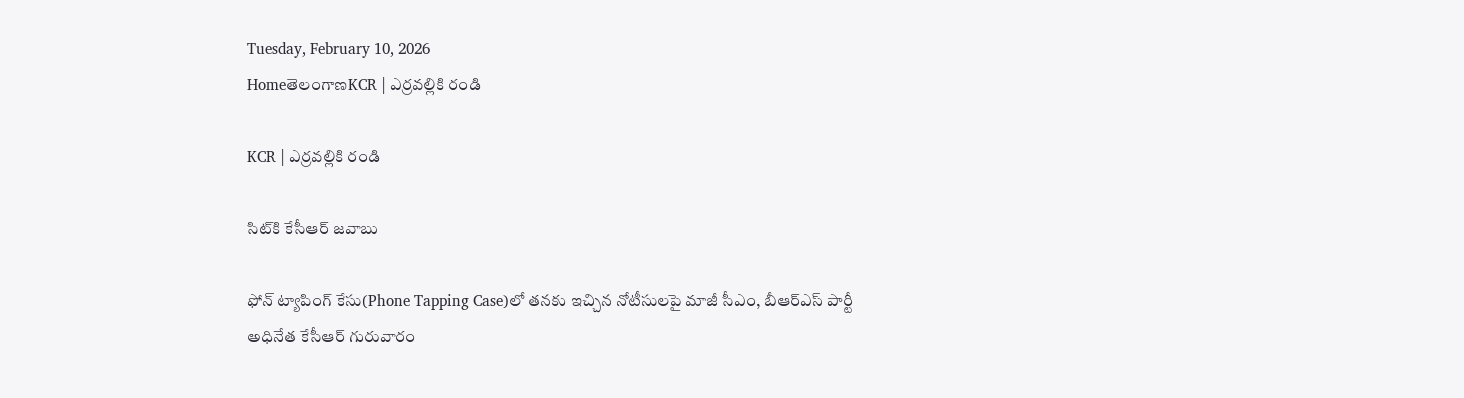Tuesday, February 10, 2026
HomeతెలంగాణKCR | ఎర్రవల్లికి రండి

KCR | ఎర్రవల్లికి రండి

సిట్‌కి కేసీఆర్ జవాబు

ఫోన్ ట్యాపింగ్ కేసు(Phone Tapping Case)లో తనకు ఇచ్చిన నోటీసులపై మాజీ సీఎం, బీఆర్‌ఎస్ పార్టీ అధినేత కేసీఆర్ గురువారం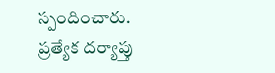స్పందించారు. ప్రత్యేక దర్యాప్తు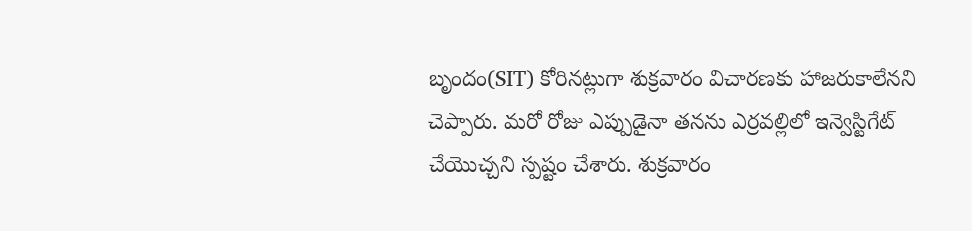బృందం(SIT) కోరినట్లుగా శుక్రవారం విచారణకు హాజరుకాలేనని చెప్పారు. మరో రోజు ఎప్పుడైనా తనను ఎర్రవల్లిలో ఇన్వెస్టిగేట్ చేయొచ్చని స్పష్టం చేశారు. శుక్రవారం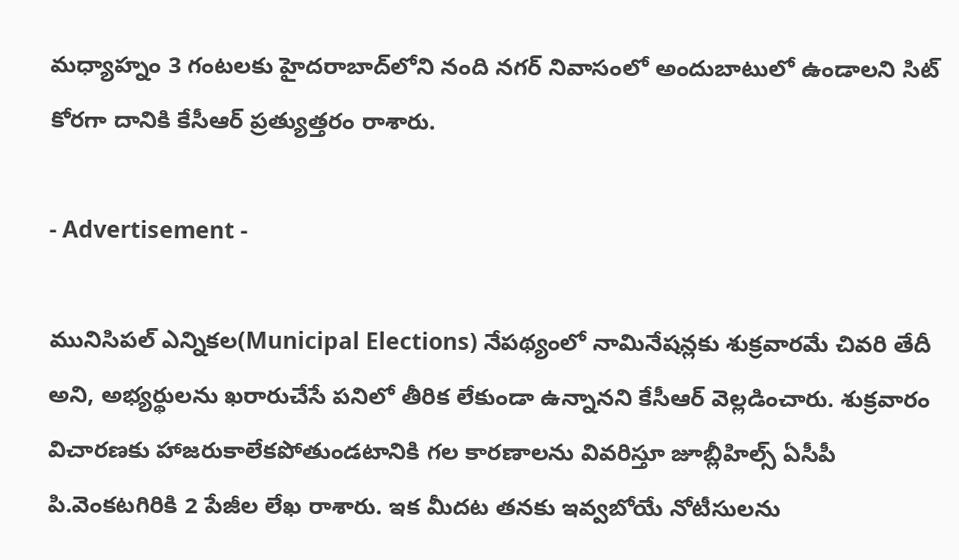మధ్యాహ్నం 3 గంటలకు హైదరాబాద్‌లోని నంది నగర్ నివాసంలో అందుబాటులో ఉండాలని సిట్ కోరగా దానికి కేసీఆర్ ప్రత్యుత్తరం రాశారు.

- Advertisement -

మునిసిపల్ ఎన్నికల(Municipal Elections) నేపథ్యంలో నామినేషన్లకు శుక్రవారమే చివరి తేదీ అని, అభ్యర్థులను ఖరారుచేసే పనిలో తీరిక లేకుండా ఉన్నానని కేసీఆర్ వెల్లడించారు. శుక్రవారం విచారణకు హాజరుకాలేకపోతుండటానికి గల కారణాలను వివరిస్తూ జూబ్లీహిల్స్ ఏసీపీ పి.వెంకటగిరికి 2 పేజీల లేఖ రాశారు. ఇక మీదట తనకు ఇవ్వబోయే నోటీసులను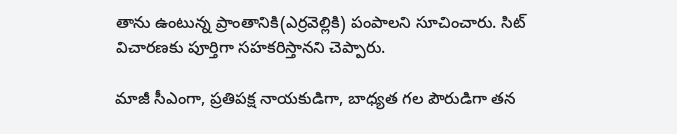తాను ఉంటున్న ప్రాంతానికి(ఎర్రవెల్లికి) పంపాలని సూచించారు. సిట్ విచారణకు పూర్తిగా సహకరిస్తానని చెప్పారు.

మాజీ సీఎంగా, ప్రతిపక్ష నాయకుడిగా, బాధ్యత గల పౌరుడిగా తన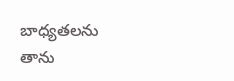బాధ్యతలను తాను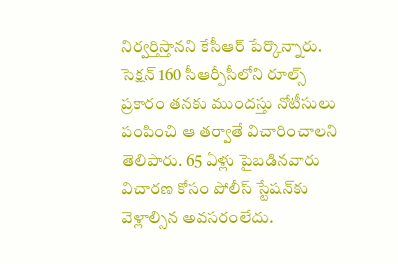నిర్వర్తిస్తానని కేసీఆర్ పేర్కొన్నారు. సెక్షన్ 160 సీఆర్పీసీలోని రూల్స్ ప్రకారం తనకు ముందస్తు నోటీసులు పంపించి ఆ తర్వాతే విచారించాలని తెలిపారు. 65 ఏళ్లు పైబడినవారు విచారణ కోసం పోలీస్ స్టేషన్‌కు వెళ్లాల్సిన అవసరంలేదు.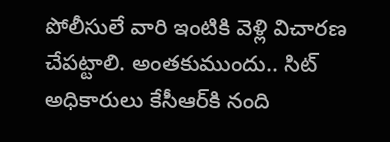పోలీసులే వారి ఇంటికి వెళ్లి విచారణ చేపట్టాలి. అంతకుముందు.. సిట్ అధికారులు కేసీఆర్‌కి నంది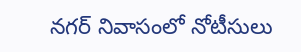నగర్ నివాసంలో నోటీసులు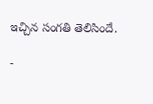ఇచ్చిన సంగతి తెలిసిందే.

-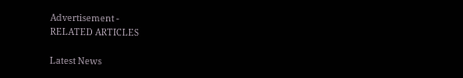Advertisement -
RELATED ARTICLES

Latest News